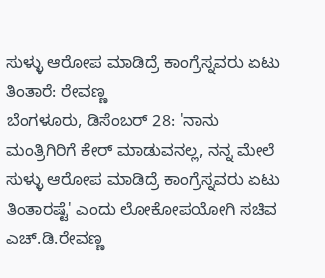ಸುಳ್ಳು ಆರೋಪ ಮಾಡಿದ್ರೆ ಕಾಂಗ್ರೆಸ್ನವರು ಏಟು ತಿಂತಾರೆ: ರೇವಣ್ಣ
ಬೆಂಗಳೂರು, ಡಿಸೆಂಬರ್ 28: 'ನಾನು ಮಂತ್ರಿಗಿರಿಗೆ ಕೇರ್ ಮಾಡುವನಲ್ಲ, ನನ್ನ ಮೇಲೆ ಸುಳ್ಳು ಆರೋಪ ಮಾಡಿದ್ರೆ ಕಾಂಗ್ರೆಸ್ನವರು ಏಟು ತಿಂತಾರಷ್ಟೆ' ಎಂದು ಲೋಕೋಪಯೋಗಿ ಸಚಿವ ಎಚ್.ಡಿ.ರೇವಣ್ಣ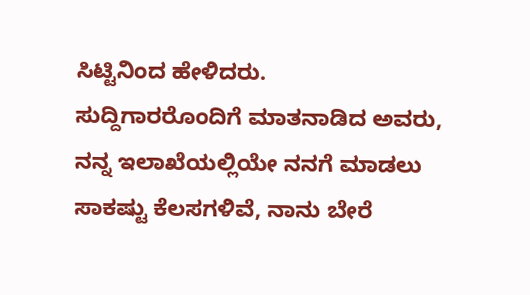ಸಿಟ್ಟಿನಿಂದ ಹೇಳಿದರು.
ಸುದ್ದಿಗಾರರೊಂದಿಗೆ ಮಾತನಾಡಿದ ಅವರು, ನನ್ನ ಇಲಾಖೆಯಲ್ಲಿಯೇ ನನಗೆ ಮಾಡಲು ಸಾಕಷ್ಟು ಕೆಲಸಗಳಿವೆ, ನಾನು ಬೇರೆ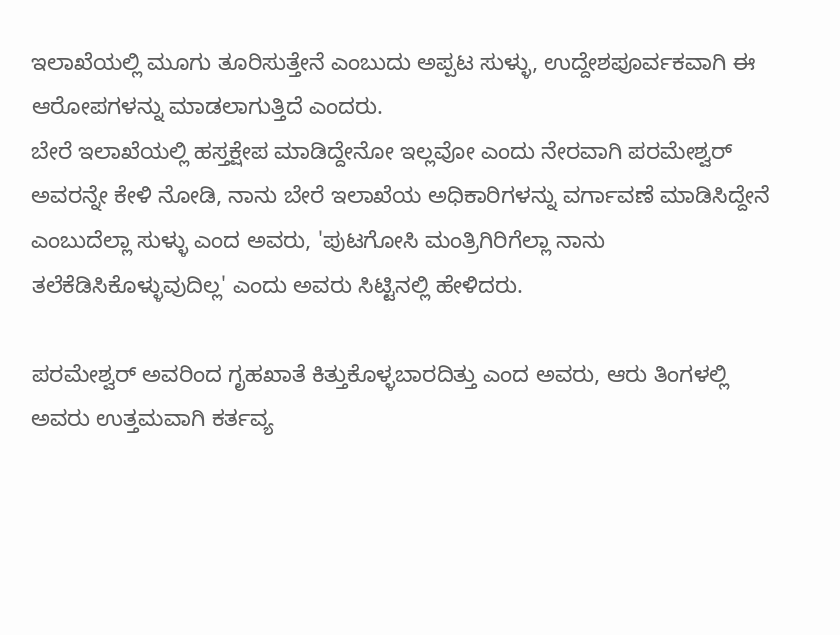ಇಲಾಖೆಯಲ್ಲಿ ಮೂಗು ತೂರಿಸುತ್ತೇನೆ ಎಂಬುದು ಅಪ್ಪಟ ಸುಳ್ಳು, ಉದ್ದೇಶಪೂರ್ವಕವಾಗಿ ಈ ಆರೋಪಗಳನ್ನು ಮಾಡಲಾಗುತ್ತಿದೆ ಎಂದರು.
ಬೇರೆ ಇಲಾಖೆಯಲ್ಲಿ ಹಸ್ತಕ್ಷೇಪ ಮಾಡಿದ್ದೇನೋ ಇಲ್ಲವೋ ಎಂದು ನೇರವಾಗಿ ಪರಮೇಶ್ವರ್ ಅವರನ್ನೇ ಕೇಳಿ ನೋಡಿ, ನಾನು ಬೇರೆ ಇಲಾಖೆಯ ಅಧಿಕಾರಿಗಳನ್ನು ವರ್ಗಾವಣೆ ಮಾಡಿಸಿದ್ದೇನೆ ಎಂಬುದೆಲ್ಲಾ ಸುಳ್ಳು ಎಂದ ಅವರು, 'ಪುಟಗೋಸಿ ಮಂತ್ರಿಗಿರಿಗೆಲ್ಲಾ ನಾನು ತಲೆಕೆಡಿಸಿಕೊಳ್ಳುವುದಿಲ್ಲ' ಎಂದು ಅವರು ಸಿಟ್ಟಿನಲ್ಲಿ ಹೇಳಿದರು.

ಪರಮೇಶ್ವರ್ ಅವರಿಂದ ಗೃಹಖಾತೆ ಕಿತ್ತುಕೊಳ್ಳಬಾರದಿತ್ತು ಎಂದ ಅವರು, ಆರು ತಿಂಗಳಲ್ಲಿ ಅವರು ಉತ್ತಮವಾಗಿ ಕರ್ತವ್ಯ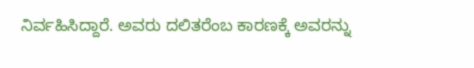ನಿರ್ವಹಿಸಿದ್ದಾರೆ. ಅವರು ದಲಿತರೆಂಬ ಕಾರಣಕ್ಕೆ ಅವರನ್ನು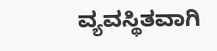ವ್ಯವಸ್ಥಿತವಾಗಿ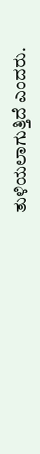ತುಳಿಯಲಾಗುತ್ತಿದೆ ಎಂದರು.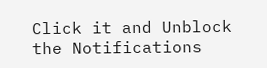Click it and Unblock the Notifications